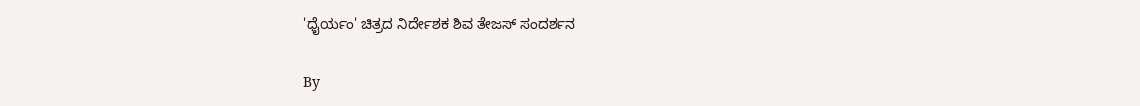'ಧೈರ್ಯಂ' ಚಿತ್ರದ ನಿರ್ದೇಶಕ ಶಿವ ತೇಜಸ್ ಸಂದರ್ಶನ

By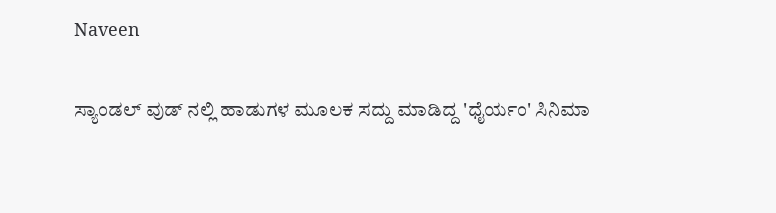Naveen

ಸ್ಯಾಂಡಲ್ ವುಡ್ ನಲ್ಲಿ ಹಾಡುಗಳ ಮೂಲಕ ಸದ್ದು ಮಾಡಿದ್ದ 'ಧೈರ್ಯಂ' ಸಿನಿಮಾ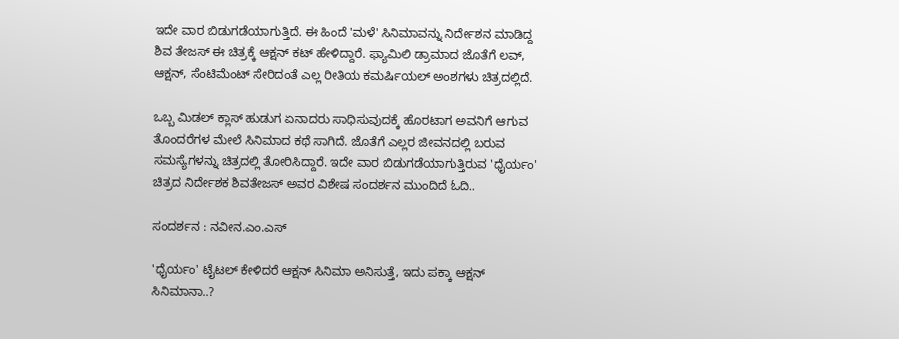ಇದೇ ವಾರ ಬಿಡುಗಡೆಯಾಗುತ್ತಿದೆ. ಈ ಹಿಂದೆ 'ಮಳೆ' ಸಿನಿಮಾವನ್ನು ನಿರ್ದೇಶನ ಮಾಡಿದ್ದ ಶಿವ ತೇಜಸ್ ಈ ಚಿತ್ರಕ್ಕೆ ಆಕ್ಷನ್ ಕಟ್ ಹೇಳಿದ್ದಾರೆ. ಫ್ಯಾಮಿಲಿ ಡ್ರಾಮಾದ ಜೊತೆಗೆ ಲವ್, ಆಕ್ಷನ್, ಸೆಂಟಿಮೆಂಟ್ ಸೇರಿದಂತೆ ಎಲ್ಲ ರೀತಿಯ ಕಮರ್ಷಿಯಲ್ ಅಂಶಗಳು ಚಿತ್ರದಲ್ಲಿದೆ.

ಒಬ್ಬ ಮಿಡಲ್ ಕ್ಲಾಸ್ ಹುಡುಗ ಏನಾದರು ಸಾಧಿಸುವುದಕ್ಕೆ ಹೊರಟಾಗ ಅವನಿಗೆ ಆಗುವ ತೊಂದರೆಗಳ ಮೇಲೆ ಸಿನಿಮಾದ ಕಥೆ ಸಾಗಿದೆ. ಜೊತೆಗೆ ಎಲ್ಲರ ಜೀವನದಲ್ಲಿ ಬರುವ ಸಮಸ್ಯೆಗಳನ್ನು ಚಿತ್ರದಲ್ಲಿ ತೋರಿಸಿದ್ದಾರೆ. ಇದೇ ವಾರ ಬಿಡುಗಡೆಯಾಗುತ್ತಿರುವ 'ಧೈರ್ಯಂ' ಚಿತ್ರದ ನಿರ್ದೇಶಕ ಶಿವತೇಜಸ್ ಅವರ ವಿಶೇಷ ಸಂದರ್ಶನ ಮುಂದಿದೆ ಓದಿ..

ಸಂದರ್ಶನ : ನವೀನ.ಎಂ.ಎಸ್

'ಧೈರ್ಯಂ' ಟೈಟಲ್ ಕೇಳಿದರೆ ಆಕ್ಷನ್ ಸಿನಿಮಾ ಅನಿಸುತ್ತೆ, ಇದು ಪಕ್ಕಾ ಆಕ್ಷನ್ ಸಿನಿಮಾನಾ..?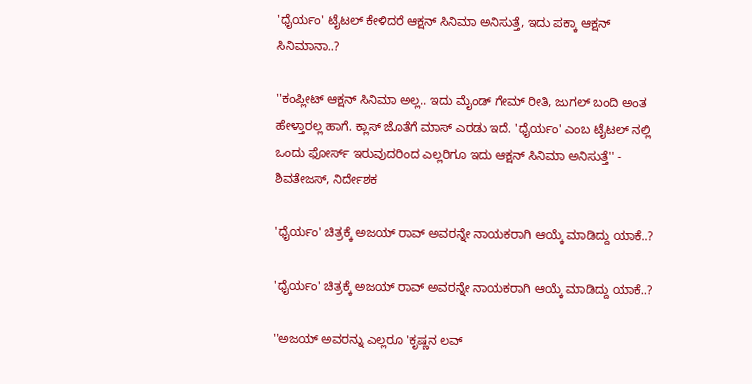'ಧೈರ್ಯಂ' ಟೈಟಲ್ ಕೇಳಿದರೆ ಆಕ್ಷನ್ ಸಿನಿಮಾ ಅನಿಸುತ್ತೆ, ಇದು ಪಕ್ಕಾ ಆಕ್ಷನ್ ಸಿನಿಮಾನಾ..?

''ಕಂಪ್ಲೀಟ್ ಆಕ್ಷನ್ ಸಿನಿಮಾ ಅಲ್ಲ.. ಇದು ಮೈಂಡ್ ಗೇಮ್ ರೀತಿ, ಜುಗಲ್ ಬಂದಿ ಅಂತ ಹೇಳ್ತಾರಲ್ಲ ಹಾಗೆ. ಕ್ಲಾಸ್ ಜೊತೆಗೆ ಮಾಸ್ ಎರಡು ಇದೆ. 'ಧೈರ್ಯಂ' ಎಂಬ ಟೈಟಲ್ ನಲ್ಲಿ ಒಂದು ಫೋರ್ಸ್ ಇರುವುದರಿಂದ ಎಲ್ಲರಿಗೂ ಇದು ಆಕ್ಷನ್ ಸಿನಿಮಾ ಅನಿಸುತ್ತೆ'' - ಶಿವತೇಜಸ್, ನಿರ್ದೇಶಕ

'ಧೈರ್ಯಂ' ಚಿತ್ರಕ್ಕೆ ಅಜಯ್ ರಾವ್ ಅವರನ್ನೇ ನಾಯಕರಾಗಿ ಆಯ್ಕೆ ಮಾಡಿದ್ದು ಯಾಕೆ..?

'ಧೈರ್ಯಂ' ಚಿತ್ರಕ್ಕೆ ಅಜಯ್ ರಾವ್ ಅವರನ್ನೇ ನಾಯಕರಾಗಿ ಆಯ್ಕೆ ಮಾಡಿದ್ದು ಯಾಕೆ..?

''ಅಜಯ್ ಅವರನ್ನು ಎಲ್ಲರೂ 'ಕೃಷ್ಣನ ಲವ್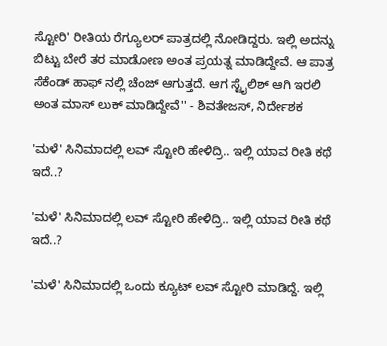ಸ್ಟೋರಿ' ರೀತಿಯ ರೆಗ್ಯೂಲರ್ ಪಾತ್ರದಲ್ಲಿ ನೋಡಿದ್ದರು. ಇಲ್ಲಿ ಅದನ್ನು ಬಿಟ್ಟು ಬೇರೆ ತರ ಮಾಡೋಣ ಅಂತ ಪ್ರಯತ್ನ ಮಾಡಿದ್ದೇವೆ. ಆ ಪಾತ್ರ ಸೆಕೆಂಡ್ ಹಾಫ್ ನಲ್ಲಿ ಚೆಂಜ್ ಆಗುತ್ತದೆ. ಆಗ ಸ್ಟೈಲಿಶ್ ಆಗಿ ಇರಲಿ ಅಂತ ಮಾಸ್ ಲುಕ್ ಮಾಡಿದ್ದೇವೆ'' - ಶಿವತೇಜಸ್, ನಿರ್ದೇಶಕ

'ಮಳೆ' ಸಿನಿಮಾದಲ್ಲಿ ಲವ್ ಸ್ಟೋರಿ ಹೇಳಿದ್ರಿ.. ಇಲ್ಲಿ ಯಾವ ರೀತಿ ಕಥೆ ಇದೆ..?

'ಮಳೆ' ಸಿನಿಮಾದಲ್ಲಿ ಲವ್ ಸ್ಟೋರಿ ಹೇಳಿದ್ರಿ.. ಇಲ್ಲಿ ಯಾವ ರೀತಿ ಕಥೆ ಇದೆ..?

'ಮಳೆ' ಸಿನಿಮಾದಲ್ಲಿ ಒಂದು ಕ್ಯೂಟ್ ಲವ್ ಸ್ಟೋರಿ ಮಾಡಿದ್ದೆ. ಇಲ್ಲಿ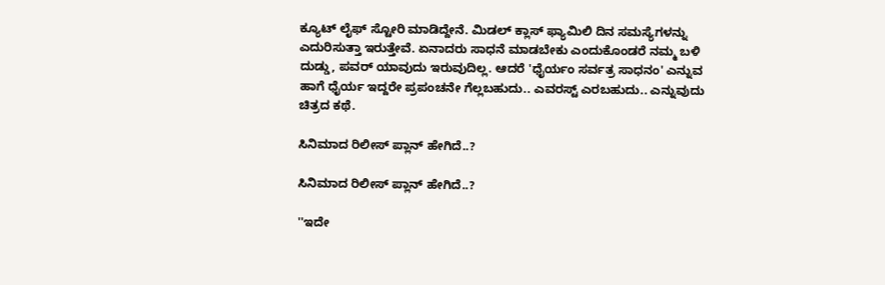ಕ್ಯೂಟ್ ಲೈಫ್ ಸ್ಟೋರಿ ಮಾಡಿದ್ದೇನೆ. ಮಿಡಲ್ ಕ್ಲಾಸ್ ಫ್ಯಾಮಿಲಿ ದಿನ ಸಮಸ್ಯೆಗಳನ್ನು ಎದುರಿಸುತ್ತಾ ಇರುತ್ತೇವೆ. ಏನಾದರು ಸಾಧನೆ ಮಾಡಬೇಕು ಎಂದುಕೊಂಡರೆ ನಮ್ಮ ಬಳಿ ದುಡ್ಡು, ಪವರ್ ಯಾವುದು ಇರುವುದಿಲ್ಲ. ಆದರೆ 'ಧೈರ್ಯಂ ಸರ್ವತ್ರ ಸಾಧನಂ' ಎನ್ನುವ ಹಾಗೆ ಧೈರ್ಯ ಇದ್ದರೇ ಪ್ರಪಂಚನೇ ಗೆಲ್ಲಬಹುದು.. ಎವರಸ್ಟ್ ಎರಬಹುದು.. ಎನ್ನುವುದು ಚಿತ್ರದ ಕಥೆ.

ಸಿನಿಮಾದ ರಿಲೀಸ್ ಪ್ಲಾನ್ ಹೇಗಿದೆ..?

ಸಿನಿಮಾದ ರಿಲೀಸ್ ಪ್ಲಾನ್ ಹೇಗಿದೆ..?

''ಇದೇ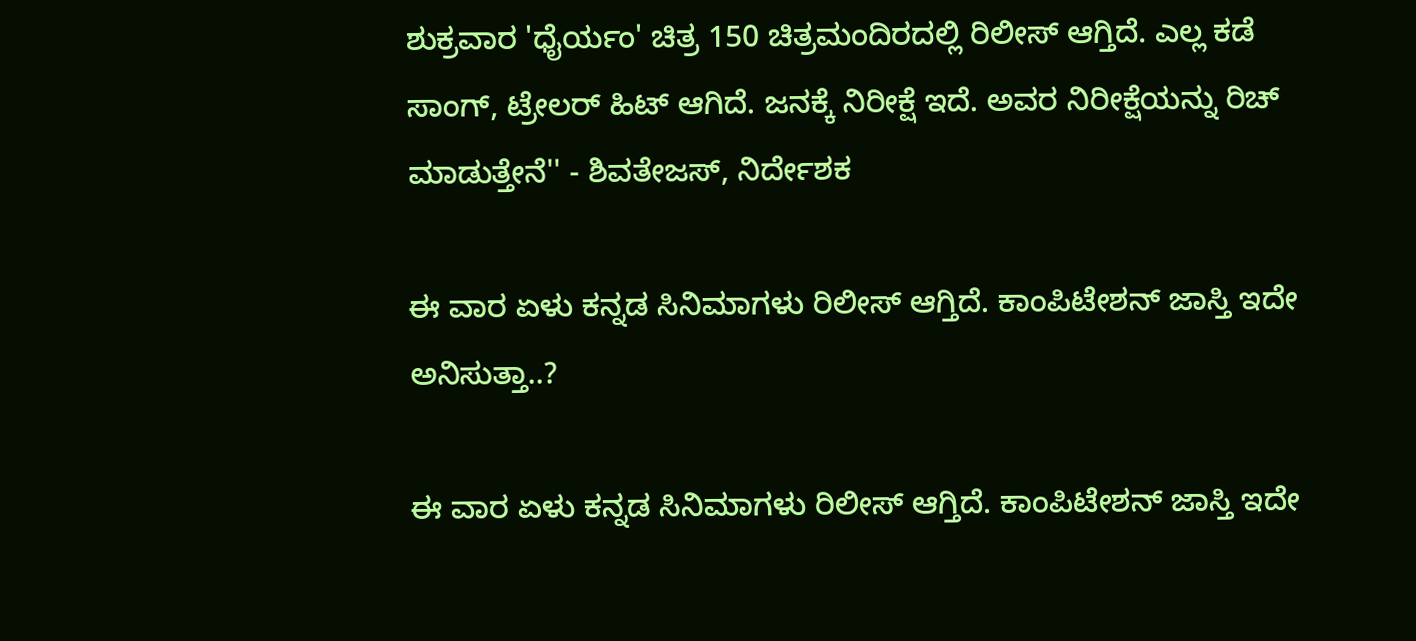ಶುಕ್ರವಾರ 'ಧೈರ್ಯಂ' ಚಿತ್ರ 150 ಚಿತ್ರಮಂದಿರದಲ್ಲಿ ರಿಲೀಸ್ ಆಗ್ತಿದೆ. ಎಲ್ಲ ಕಡೆ ಸಾಂಗ್, ಟ್ರೇಲರ್ ಹಿಟ್ ಆಗಿದೆ. ಜನಕ್ಕೆ ನಿರೀಕ್ಷೆ ಇದೆ. ಅವರ ನಿರೀಕ್ಷೆಯನ್ನು ರಿಚ್ ಮಾಡುತ್ತೇನೆ'' - ಶಿವತೇಜಸ್, ನಿರ್ದೇಶಕ

ಈ ವಾರ ಏಳು ಕನ್ನಡ ಸಿನಿಮಾಗಳು ರಿಲೀಸ್ ಆಗ್ತಿದೆ. ಕಾಂಪಿಟೇಶನ್ ಜಾಸ್ತಿ ಇದೇ ಅನಿಸುತ್ತಾ..?

ಈ ವಾರ ಏಳು ಕನ್ನಡ ಸಿನಿಮಾಗಳು ರಿಲೀಸ್ ಆಗ್ತಿದೆ. ಕಾಂಪಿಟೇಶನ್ ಜಾಸ್ತಿ ಇದೇ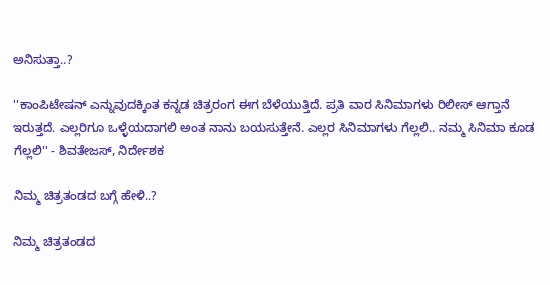ಅನಿಸುತ್ತಾ..?

''ಕಾಂಪಿಟೇಷನ್ ಎನ್ನುವುದಕ್ಕಿಂತ ಕನ್ನಡ ಚಿತ್ರರಂಗ ಈಗ ಬೆಳೆಯುತ್ತಿದೆ. ಪ್ರತಿ ವಾರ ಸಿನಿಮಾಗಳು ರಿಲೀಸ್ ಆಗ್ತಾನೆ ಇರುತ್ತದೆ. ಎಲ್ಲರಿಗೂ ಒಳ್ಳೆಯದಾಗಲಿ ಅಂತ ನಾನು ಬಯಸುತ್ತೇನೆ. ಎಲ್ಲರ ಸಿನಿಮಾಗಳು ಗೆಲ್ಲಲಿ.. ನಮ್ಮ ಸಿನಿಮಾ ಕೂಡ ಗೆಲ್ಲಲಿ'' - ಶಿವತೇಜಸ್, ನಿರ್ದೇಶಕ

ನಿಮ್ಮ ಚಿತ್ರತಂಡದ ಬಗ್ಗೆ ಹೇಳಿ..?

ನಿಮ್ಮ ಚಿತ್ರತಂಡದ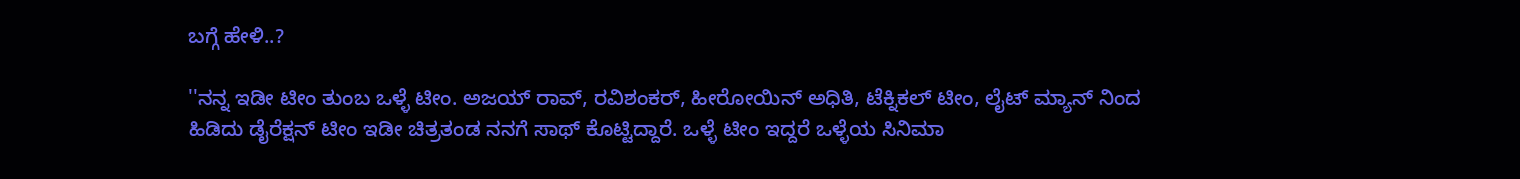ಬಗ್ಗೆ ಹೇಳಿ..?

''ನನ್ನ ಇಡೀ ಟೀಂ ತುಂಬ ಒಳ್ಳೆ ಟೀಂ. ಅಜಯ್ ರಾವ್, ರವಿಶಂಕರ್, ಹೀರೋಯಿನ್ ಅಧಿತಿ, ಟೆಕ್ನಿಕಲ್ ಟೀಂ, ಲೈಟ್ ಮ್ಯಾನ್ ನಿಂದ ಹಿಡಿದು ಡೈರೆಕ್ಷನ್ ಟೀಂ ಇಡೀ ಚಿತ್ರತಂಡ ನನಗೆ ಸಾಥ್ ಕೊಟ್ಟಿದ್ದಾರೆ. ಒಳ್ಳೆ ಟೀಂ ಇದ್ದರೆ ಒಳ್ಳೆಯ ಸಿನಿಮಾ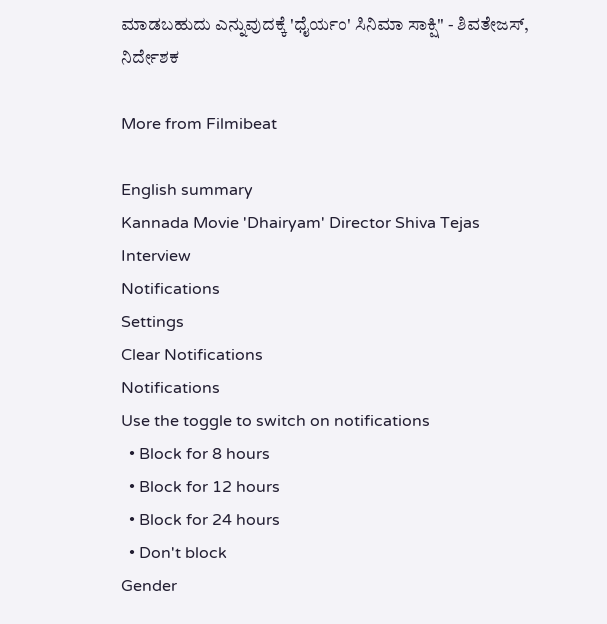ಮಾಡಬಹುದು ಎನ್ನುವುದಕ್ಕೆ 'ಧೈರ್ಯಂ' ಸಿನಿಮಾ ಸಾಕ್ಷಿ'' - ಶಿವತೇಜಸ್, ನಿರ್ದೇಶಕ

More from Filmibeat

English summary
Kannada Movie 'Dhairyam' Director Shiva Tejas Interview
Notifications
Settings
Clear Notifications
Notifications
Use the toggle to switch on notifications
  • Block for 8 hours
  • Block for 12 hours
  • Block for 24 hours
  • Don't block
Gender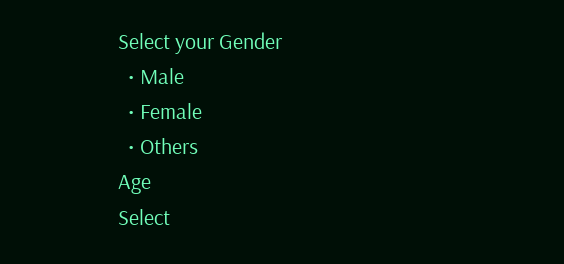Select your Gender
  • Male
  • Female
  • Others
Age
Select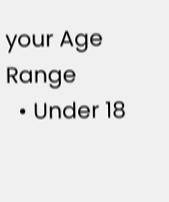your Age Range
  • Under 18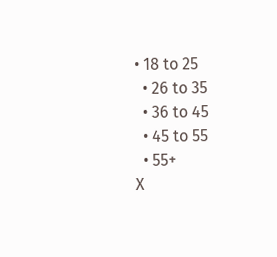• 18 to 25
  • 26 to 35
  • 36 to 45
  • 45 to 55
  • 55+
X